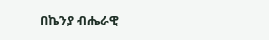በኬንያ ብሔራዊ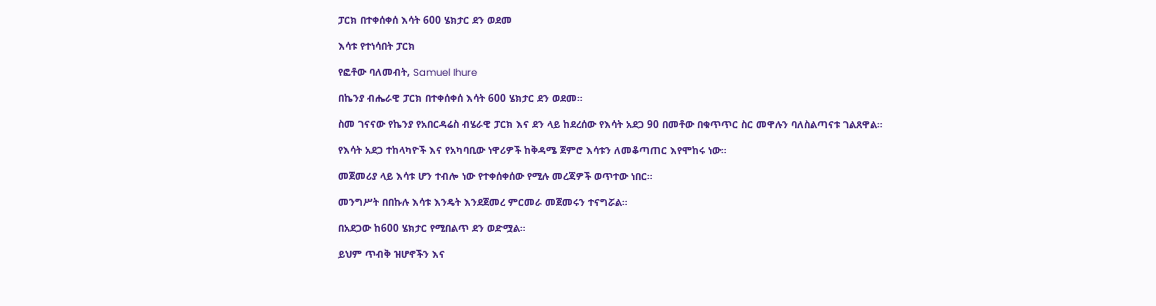ፓርክ በተቀሰቀሰ እሳት 600 ሄክታር ደን ወደመ

እሳቱ የተነሳበት ፓርክ

የፎቶው ባለመብት, Samuel Ihure

በኬንያ ብሔራዊ ፓርክ በተቀሰቀሰ እሳት 600 ሄክታር ደን ወደመ።

ስመ ገናናው የኬንያ የአበርዳሬስ ብሄራዊ ፓርክ እና ደን ላይ ከደረሰው የእሳት አደጋ 90 በመቶው በቁጥጥር ስር መዋሉን ባለስልጣናቱ ገልጸዋል።

የእሳት አደጋ ተከላካዮች እና የአካባቢው ነዋሪዎች ከቅዳሜ ጀምሮ እሳቱን ለመቆጣጠር እየሞከሩ ነው።

መጀመሪያ ላይ እሳቱ ሆን ተብሎ ነው የተቀሰቀሰው የሚሉ መረጃዎች ወጥተው ነበር።

መንግሥት በበኩሉ እሳቱ እንዴት እንደጀመረ ምርመራ መጀመሩን ተናግሯል።

በአደጋው ከ600 ሄክታር የሚበልጥ ደን ወድሟል።

ይህም ጥብቅ ዝሆኖችን እና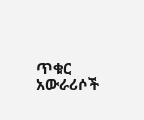ጥቁር አውራሪሶች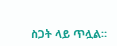ስጋት ላይ ጥሏል።